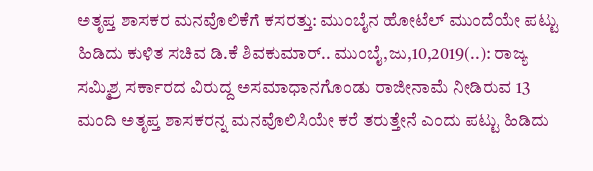ಅತೃಪ್ತ ಶಾಸಕರ ಮನವೊಲಿಕೆಗೆ ಕಸರತ್ತು: ಮುಂಬೈನ ಹೋಟೆಲ್ ಮುಂದೆಯೇ ಪಟ್ಟು ಹಿಡಿದು ಕುಳಿತ ಸಚಿವ ಡಿ.ಕೆ ಶಿವಕುಮಾರ್.. ಮುಂಬೈ,ಜು,10,2019(..): ರಾಜ್ಯ ಸಮ್ಮಿಶ್ರ ಸರ್ಕಾರದ ವಿರುದ್ದ ಅಸಮಾಧಾನಗೊಂಡು ರಾಜೀನಾಮೆ ನೀಡಿರುವ 13 ಮಂದಿ ಅತೃಪ್ತ ಶಾಸಕರನ್ನ ಮನವೊಲಿಸಿಯೇ ಕರೆ ತರುತ್ತೇನೆ ಎಂದು ಪಟ್ಟು ಹಿಡಿದು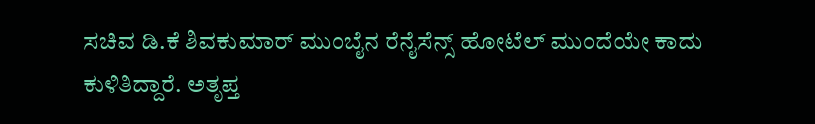ಸಚಿವ ಡಿ.ಕೆ ಶಿವಕುಮಾರ್ ಮುಂಬೈನ ರೆನೈಸೆನ್ಸ್ ಹೋಟೆಲ್ ಮುಂದೆಯೇ ಕಾದು ಕುಳಿತಿದ್ದಾರೆ. ಅತೃಪ್ತ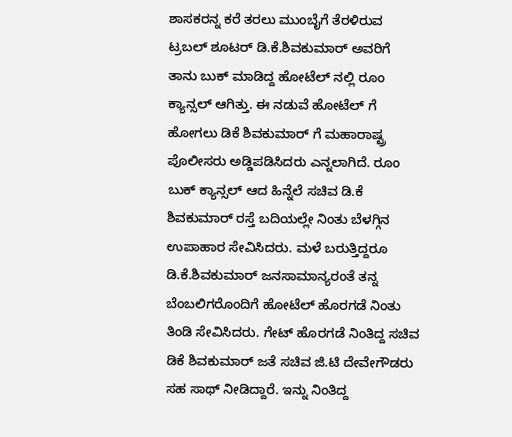ಶಾಸಕರನ್ನ ಕರೆ ತರಲು ಮುಂಬೈಗೆ ತೆರಳಿರುವ ಟ್ರಬಲ್ ಶೂಟರ್ ಡಿ.ಕೆ.ಶಿವಕುಮಾರ್ ಅವರಿಗೆ ತಾನು ಬುಕ್ ಮಾಡಿದ್ದ ಹೋಟೆಲ್ ನಲ್ಲಿ ರೂಂ ಕ್ಯಾನ್ಸಲ್ ಆಗಿತ್ತು. ಈ ನಡುವೆ ಹೋಟೆಲ್ ಗೆ ಹೋಗಲು ಡಿಕೆ ಶಿವಕುಮಾರ್ ಗೆ ಮಹಾರಾಷ್ಟ್ರ ಪೊಲೀಸರು ಅಡ್ಡಿಪಡಿಸಿದರು ಎನ್ನಲಾಗಿದೆ. ರೂಂ ಬುಕ್ ಕ್ಯಾನ್ಸಲ್ ಆದ ಹಿನ್ನೆಲೆ ಸಚಿವ ಡಿ.ಕೆ ಶಿವಕುಮಾರ್ ರಸ್ತೆ ಬದಿಯಲ್ಲೇ ನಿಂತು ಬೆಳಗ್ಗಿನ ಉಪಾಹಾರ ಸೇವಿಸಿದರು. ಮಳೆ ಬರುತ್ತಿದ್ದರೂ ಡಿ.ಕೆ.ಶಿವಕುಮಾರ್ ಜನಸಾಮಾನ್ಯರಂತೆ ತನ್ನ ಬೆಂಬಲಿಗರೊಂದಿಗೆ ಹೋಟೆಲ್ ಹೊರಗಡೆ ನಿಂತು ತಿಂಡಿ ಸೇವಿಸಿದರು. ಗೇಟ್ ಹೊರಗಡೆ ನಿಂತಿದ್ದ ಸಚಿವ ಡಿಕೆ ಶಿವಕುಮಾರ್ ಜತೆ ಸಚಿವ ಜಿ.ಟಿ ದೇವೇಗೌಡರು ಸಹ ಸಾಥ್ ನೀಡಿದ್ದಾರೆ. ಇನ್ನು ನಿಂತಿದ್ದ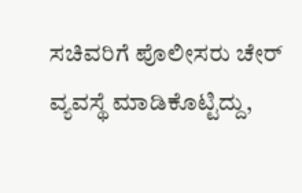ಸಚಿವರಿಗೆ ಪೊಲೀಸರು ಚೇರ್ ವ್ಯವಸ್ಥೆ ಮಾಡಿಕೊಟ್ಟಿದ್ದು,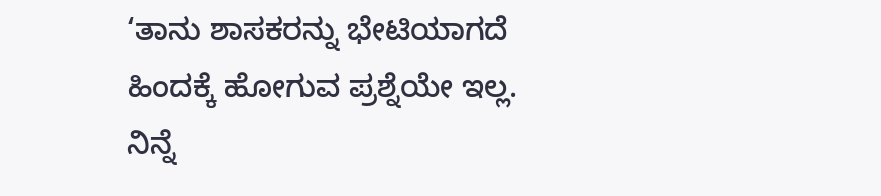‘ತಾನು ಶಾಸಕರನ್ನು ಭೇಟಿಯಾಗದೆ ಹಿಂದಕ್ಕೆ ಹೋಗುವ ಪ್ರಶ್ನೆಯೇ ಇಲ್ಲ. ನಿನ್ನೆ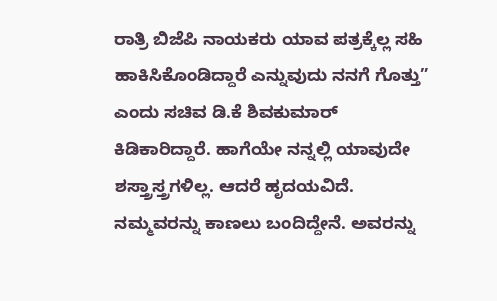ರಾತ್ರಿ ಬಿಜೆಪಿ ನಾಯಕರು ಯಾವ ಪತ್ರಕ್ಕೆಲ್ಲ ಸಹಿ ಹಾಕಿಸಿಕೊಂಡಿದ್ದಾರೆ ಎನ್ನುವುದು ನನಗೆ ಗೊತ್ತು” ಎಂದು ಸಚಿವ ಡಿ.ಕೆ ಶಿವಕುಮಾರ್ ಕಿಡಿಕಾರಿದ್ದಾರೆ. ಹಾಗೆಯೇ ನನ್ನಲ್ಲಿ ಯಾವುದೇ ಶಸ್ತ್ರಾಸ್ತ್ರಗಳಿಲ್ಲ. ಆದರೆ ಹೃದಯವಿದೆ. ನಮ್ಮವರನ್ನು ಕಾಣಲು ಬಂದಿದ್ದೇನೆ. ಅವರನ್ನು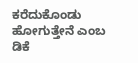ಕರೆದುಕೊಂಡು ಹೋಗುತ್ತೇನೆ ಎಂಬ ಡಿಕೆ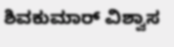ಶಿವಕುಮಾರ್ ವಿಶ್ವಾಸ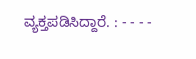ವ್ಯಕ್ತಪಡಿಸಿದ್ದಾರೆ. : - - - -